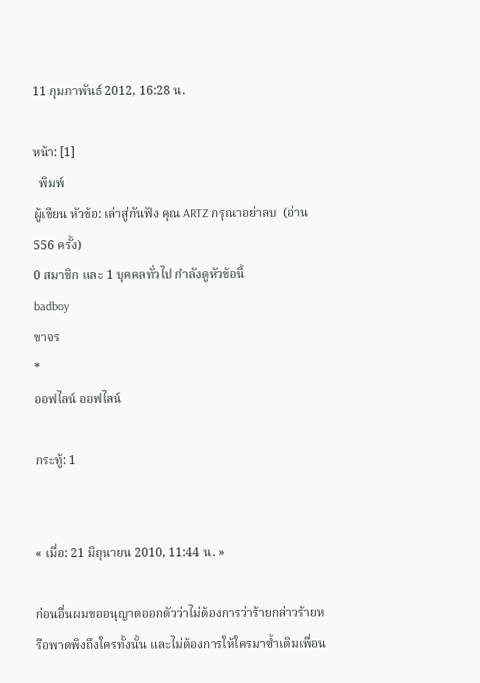11 กุมภาพันธ์ 2012, 16:28 น.

หน้า: [1]
  พิมพ์
ผู้เขียน หัวข้อ: เล่าสู่กันฟัง คุณ ARTZ กรุณาอย่าลบ  (อ่าน 556 ครั้ง)
0 สมาชิก และ 1 บุคคลทั่วไป กำลังดูหัวข้อนี้
badboy
ขาจร
*
ออฟไลน์ ออฟไลน์

กระทู้: 1


« เมื่อ: 21 มิถุนายน 2010, 11:44 น. »

ก่อนอื่นผมขออนุญาตออกตัวว่าไม่ต้องการว่าร้ายกล่าวร้ายหรือพาดพิงถึงใครทั้งนั้น และไม่ต้องการให้ใครมาซ้ำเติมเพื่อน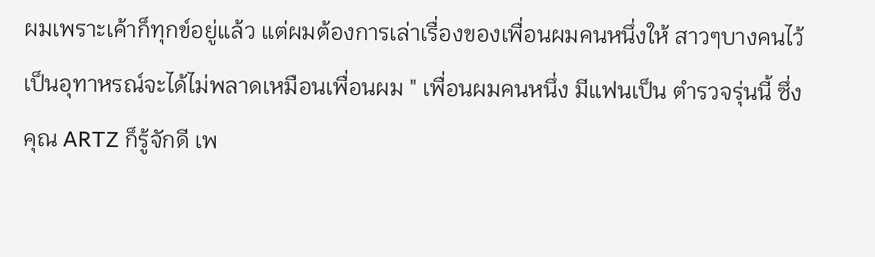ผมเพราะเค้าก็ทุกข์อยู่แล้ว แต่ผมต้องการเล่าเรื่องของเพื่อนผมคนหนึ่งให้ สาวๆบางคนไว้เป็นอุทาหรณ์จะได้ไม่พลาดเหมือนเพื่อนผม " เพื่อนผมคนหนึ่ง มีแฟนเป็น ตำรวจรุ่นนี้ ซึ่งคุณ ARTZ ก็รู้จักดี เพ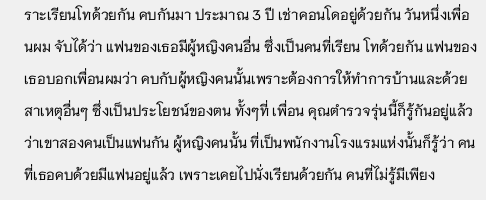ราะเรียนโทด้วยกัน คบกันมา ประมาณ 3 ปี เช่าคอนโดอยู่ด้วยกัน วันหนึ่งเพื่อนผม จับได้ว่า แฟนของเธอมีผู้หญิงคนอื่น ซึ่งเป็นคนที่เรียน โทด้วยกัน แฟนของเธอบอกเพื่อนผมว่า คบกับผู้หญิงคนนั้นเพราะต้องการให้ทำการบ้านและด้วยสาเหตุอื่นๆ ซึ่งเป็นประโยชน์ของตน ทั้งๆที่ เพื่อน คุณตำรวจรุ่นนี้ก็รู้กันอยู่แล้ว ว่าเขาสองคนเป็นแฟนกัน ผู้หญิงคนนั้น ที่เป็นพนักงานโรงแรมแห่งนั้นก็รู้ว่า คนที่เธอคบด้วยมีแฟนอยู่แล้ว เพราะเคยไปนั่งเรียนด้วยกัน คนที่ไม่รู้มีเพียง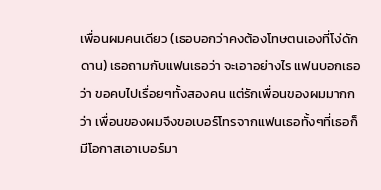เพื่อนผมคนเดียว (เธอบอกว่าคงต้องโทษตนเองที่โง่ดักดาน) เธอถามกับแฟนเธอว่า จะเอาอย่างไร แฟนบอกเธอว่า ขอคบไปเรื่อยๆทั้งสองคน แต่รักเพื่อนของผมมากกว่า เพื่อนของผมจึงขอเบอร์โทรจากแฟนเธอทั้งๆที่เธอก็มีโอกาสเอาเบอร์มา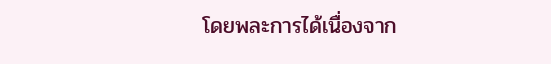โดยพละการได้เนื่องจาก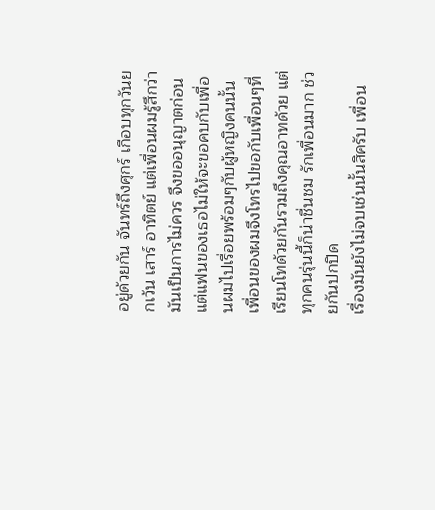อยู่ด้วยกัน จันทร์ถึงศุกร์ เกือบทุกวันยกเว้น เสาร์ อาทิตย์ แต่เพื่อนผมรู้สึกว่ามันเป็นการไม่ควร จึงขออนุญาตก่อน แต่แฟนของเธอไม่ให้จะขอคบกับเพื่อนผมไปเรื่อยพร้อมๆกับผู้หญิงคนนั้น เพื่อนของผมจึงโทรไปขอกับเพื่อนๆที่เรียนโทด้วยกันรวมถึงคุณอาทด้วย แต่ทุกคนรุ่นนี้ก็น่าชื่นชม รักเพื่อนมาก ช่วยกันปกปิด
เรื่องมันยังไม่จบเช่นนั้นสิครับ เพื่อน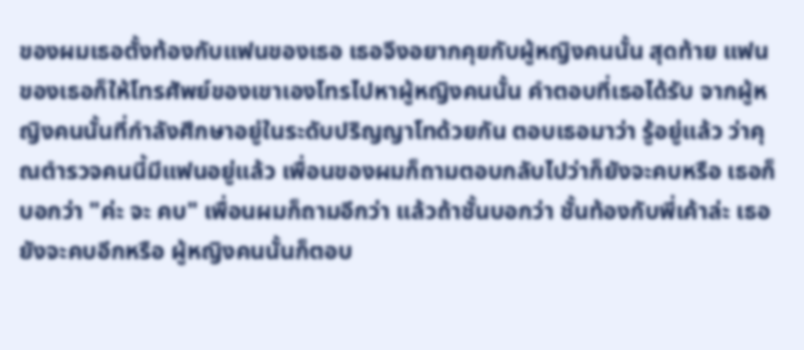ของผมเธอตั้งท้องกับแฟนของเธอ เธอจึงอยากคุยกับผู้หญิงคนนั้น สุดท้าย แฟนของเธอก็ให้โทรศัพย์ของเขาเองโทรไปหาผู้หญิงคนนั้น คำตอบที่เธอได้รับ จากผู้หญิงคนนั้นที่กำลังศึกษาอยู่ในระดับปริญญาโทด้วยกัน ตอบเธอมาว่า รู้อยู่แล้ว ว่าคุณตำรวจคนนี้มีแฟนอยู่แล้ว เพื่อนของผมก็ถามตอบกลับไปว่าก็ยังจะคบหรือ เธอก็บอกว่า "ค่ะ จะ คบ" เพื่อนผมก็ถามอีกว่า แล้วถ้าชั้นบอกว่า ชั้นท้องกับพี่เค้าล่ะ เธอยังจะคบอีกหรือ ผู้หญิงคนนั้นก็ตอบ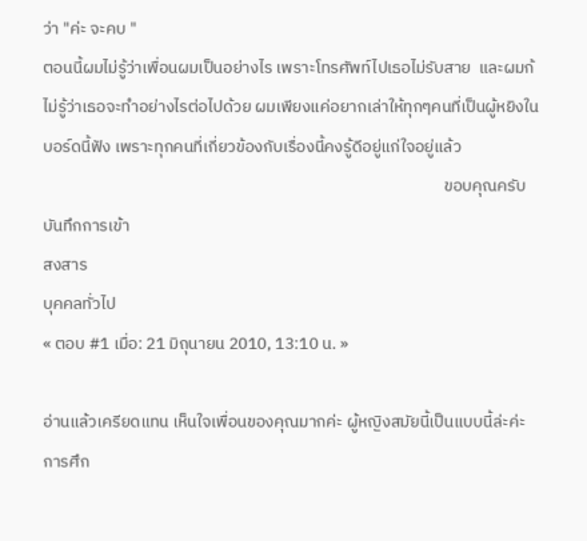ว่า "ค่ะ จะคบ "
ตอนนี้ผมไม่รู้ว่าเพื่อนผมเป็นอย่างไร เพราะโทรศัพท์ไปเธอไม่รับสาย  และผมก้ไม่รู้ว่าเธอจะทำอย่างไรต่อไปด้วย ผมเพียงแค่อยากเล่าให้ทุกๆคนที่เป็นผู้หยิงใน บอร์ดนี้ฟัง เพราะทุกคนที่เกี่ยวข้องกับเรื่องนี้คงรู้ดีอยู่แก่ใจอยู่แล้ว
                                                                                                          ขอบคุณครับ
บันทึกการเข้า
สงสาร
บุคคลทั่วไป
« ตอบ #1 เมื่อ: 21 มิถุนายน 2010, 13:10 น. »

อ่านแล้วเครียดแทน เห็นใจเพื่อนของคุณมากค่ะ ผู้หญิงสมัยนี้เป็นแบบนี้ล่ะค่ะ
การศึก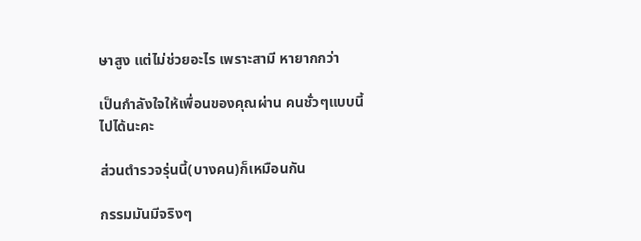ษาสูง แต่ไม่ช่วยอะไร เพราะสามี หายากกว่า

เป็นกำลังใจให้เพื่อนของคุณผ่าน คนชั่วๆแบบนี้ไปได้นะคะ

ส่วนตำรวจรุ่นนี้(บางคน)ก็เหมือนกัน

กรรมมันมีจริงๆ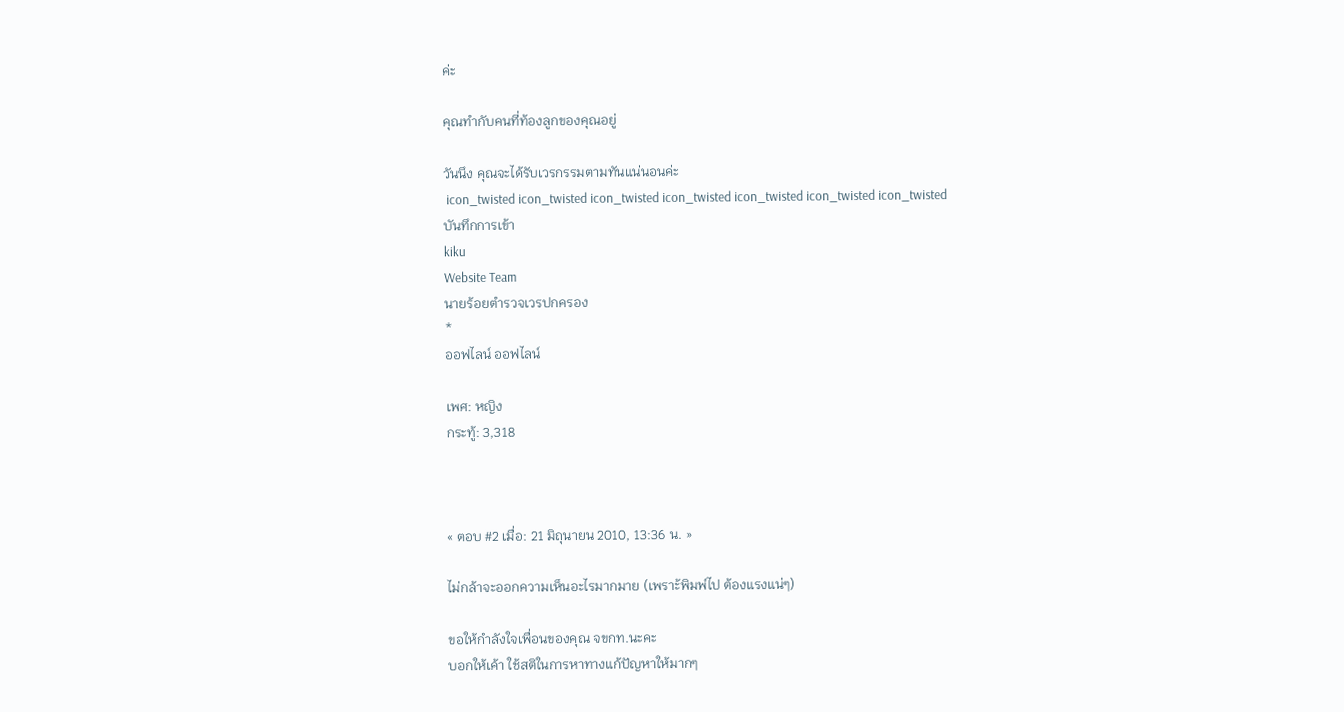ค่ะ

คุณทำกับคนที่ท้องลูกของคุณอยู่

วันนึง คุณจะได้รับเวรกรรมตามทันแน่นอนค่ะ
 icon_twisted icon_twisted icon_twisted icon_twisted icon_twisted icon_twisted icon_twisted
บันทึกการเข้า
kiku
Website Team
นายร้อยตำรวจเวรปกครอง
*
ออฟไลน์ ออฟไลน์

เพศ: หญิง
กระทู้: 3,318



« ตอบ #2 เมื่อ: 21 มิถุนายน 2010, 13:36 น. »

ไม่กล้าจะออกความเห็นอะไรมากมาย (เพราะ้พิมพ์ไป ต้องแรงแน่ๆ)

ขอให้กำลังใจเพื่อนของคุณ จขกท.นะคะ
บอกให้เค้า ใช้สติในการหาทางแก้ปัญหาให้มากๆ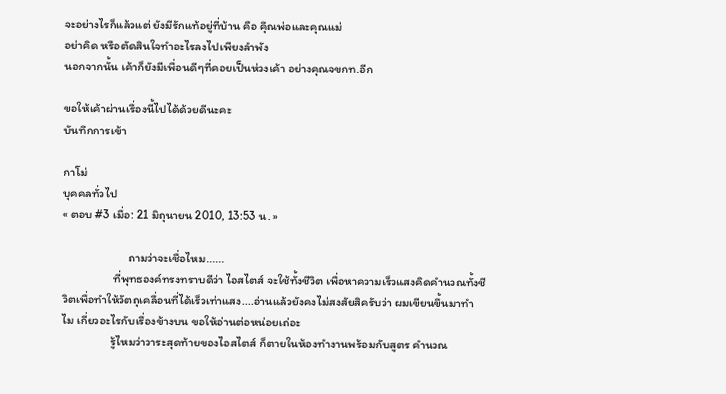จะอย่างไรก็แล้วแต่ ยังมีรักแท้อยู่ที่บ้าน คือ คุึณพ่อและคุณแม่
อย่าคิด หรือตัดสินใจทำอะไรลงไปเพียงลำพัง
นอกจากนั้น เค้าก็ยังมีเพื่อนดีๆที่คอยเป็นห่วงเค้า อย่างคุณจขกท.อีก

ขอให้เค้าผ่านเรื่องนี้ไปได้ด้วยดีนะคะ
บันทึกการเข้า

กาโม่
บุคคลทั่วไป
« ตอบ #3 เมื่อ: 21 มิถุนายน 2010, 13:53 น. »

                        ถามว่าจะเชื่อไหม......
                   ที่พุทธองค์ทรงทราบดีว่า ไอสไตส์ จะใช้ทั้งชีวิต เพื่อหาความเร็วแสงคิดคำนวณทั้งชีวิตเพื่อทำให้วัตถุเคลื่อนที่ได้เร็วเท่าแสง....อ่านแล้วยังคงไม่สงสัยสิครับว่า ผมเขียนขึ้นมาทำไม เกี่ยวอะไรกับเรื่องข้างบน ขอให้อ่านต่อหน่อยเถ่อะ
                  รู้ไหมว่าวาระสุดท้ายของไอสไตส์ ก็ตายในห้องทำงานพร้อมกับสูตร คำนวณ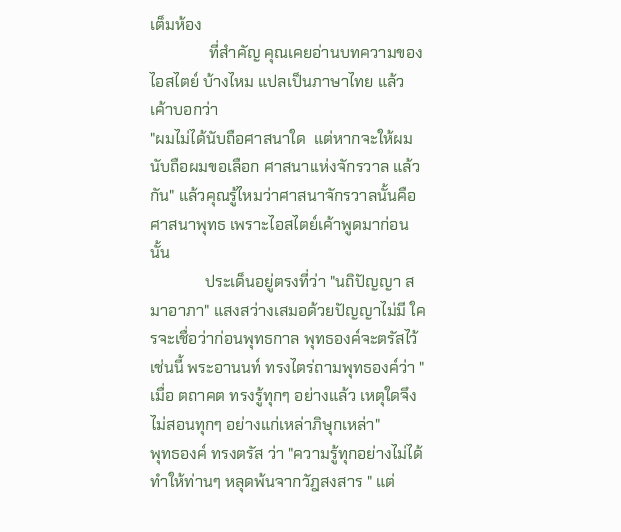เต็มห้อง
               ที่สำคัญ คุณเคยอ่านบทความของ ไอสไตย์ บ้างไหม แปลเป็นภาษาไทย แล้ว เค้าบอกว่า
"ผมไม่ได้นับถือศาสนาใด  แต่หากจะให้ผมนับถือผมขอเลือก ศาสนาเเห่งจักรวาล แล้วกัน" แล้วคุณรู้ไหมว่าศาสนาจักรวาลนั้นคือศาสนาพุทธ เพราะไอสไตย์เค้าพูดมาก่อนนั้น
              ประเด็นอยู่ตรงที่ว่า "นถิปัญญา สมาอาภา" แสงสว่างเสมอด้วยปัญญาไม่มี ใครจะเชื่อว่าก่อนพุทธกาล พุทธองค์จะตรัสไว้ เช่นนี้ พระอานนท์ ทรงไตร่ถามพุทธองค์ว่า "เมื่อ ตถาคต ทรงรู้ทุกๆ อย่างแล้ว เหตุใดจึงไม่สอนทุกๆ อย่างแก่เหล่าภิษุกเหล่า"
พุทธองค์ ทรงตรัส ว่า "ความรู้ทุกอย่างไม่ได้ทำให้ท่านๆ หลุดพ้นจากวัฎสงสาร " แต่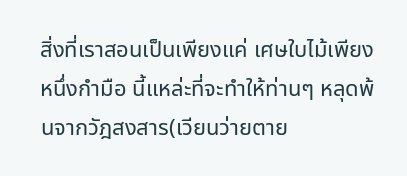สิ่งที่เราสอนเป็นเพียงเเค่ เศษใบไม้เพียงหนึ่งกำมือ นี้แหล่ะที่จะทำให้ท่านๆ หลุดพ้นจากวัฎสงสาร(เวียนว่ายตาย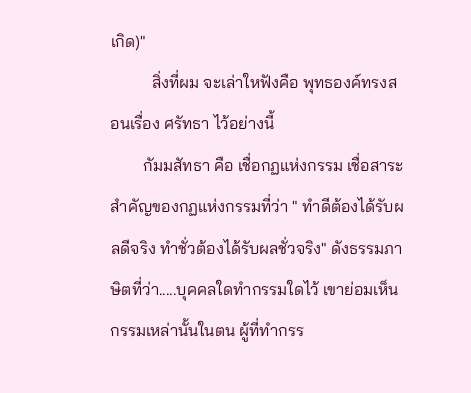เกิด)"
          สิ่งที่ผม จะเล่าใหฟังคือ พุทธองค์ทรงสอนเรื่อง ศรัทธา ไว้อย่างนี้
        กัมมสัทธา คือ เชื่อกฏแห่งกรรม เชื่อสาระสำคัญของกฏแห่งกรรมที่ว่า " ทำดีต้องได้รับผลดีจริง ทำชั่วต้องได้รับผลชั่วจริง" ดังธรรมภาษิตที่ว่า.....บุคคลใดทำกรรมใดไว้ เขาย่อมเห็นกรรมเหล่านั้นในตน ผู้ที่ทำกรร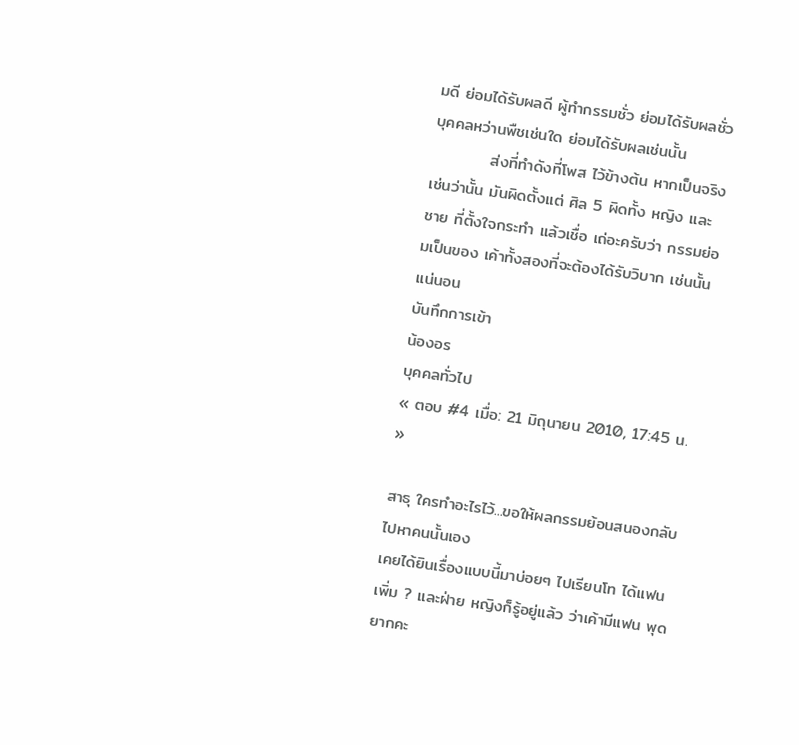มดี ย่อมได้รับผลดี ผู้ทำกรรมชั่ว ย่อมได้รับผลชั่ว บุคคลหว่านพืชเช่นใด ย่อมได้รับผลเช่นนั้น
          ส่งที่ทำดังที่โพส ไว้ข้างต้น หากเป็นจริง เช่นว่านั้น มันผิดตั้งแต่ ศิล 5 ผิดทั้ง หญิง และ ชาย ที่ตั้งใจกระทำ แล้วเชื่อ เถ่อะครับว่า กรรมย่อมเป็นของ เค้าทั้งสองที่จะต้องได้รับวิบาก เช่นนั้นแน่นอน
บันทึกการเข้า
น้องอร
บุคคลทั่วไป
« ตอบ #4 เมื่อ: 21 มิถุนายน 2010, 17:45 น. »

สาธุ ใครทำอะไรไว้...ขอให้ผลกรรมย้อนสนองกลับไปหาคนนั้นเอง
เคยได้ยินเรื่องแบบนี้มาบ่อยๆ ไปเรียนโท ได้แฟนเพิ่ม ? และฝ่าย หญิงก็รู้อยู่แล้ว ว่าเค้ามีแฟน พุดยากคะ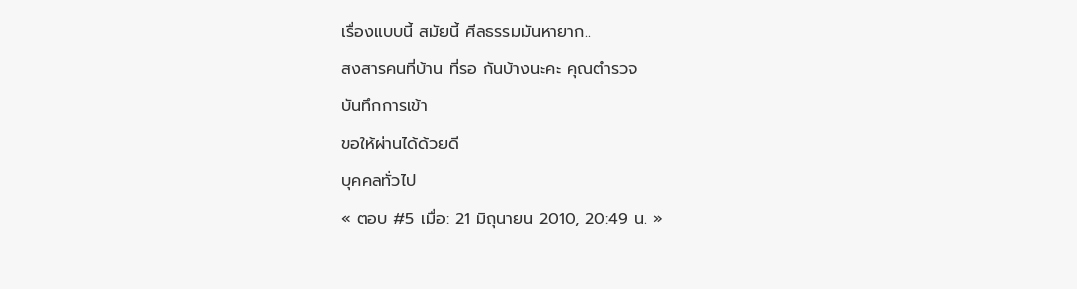เรื่องแบบนี้ สมัยนี้ ศีลธรรมมันหายาก..
สงสารคนที่บ้าน ที่รอ กันบ้างนะคะ คุณตำรวจ
บันทึกการเข้า
ขอให้ผ่านได้ด้วยดี
บุคคลทั่วไป
« ตอบ #5 เมื่อ: 21 มิถุนายน 2010, 20:49 น. »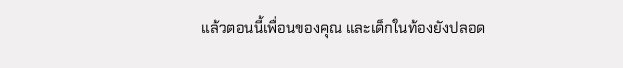แล้วตอนนี้เพื่อนของคุณ และเด็กในท้องยังปลอด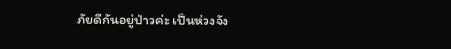ภัยดีกันอยู่ป่าวค่ะ เป็นห่วงจัง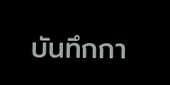บันทึกกา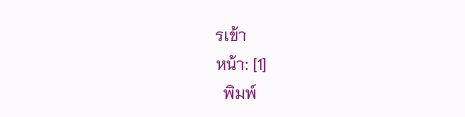รเข้า
หน้า: [1]
  พิมพ์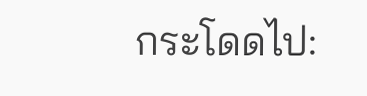กระโดดไป: